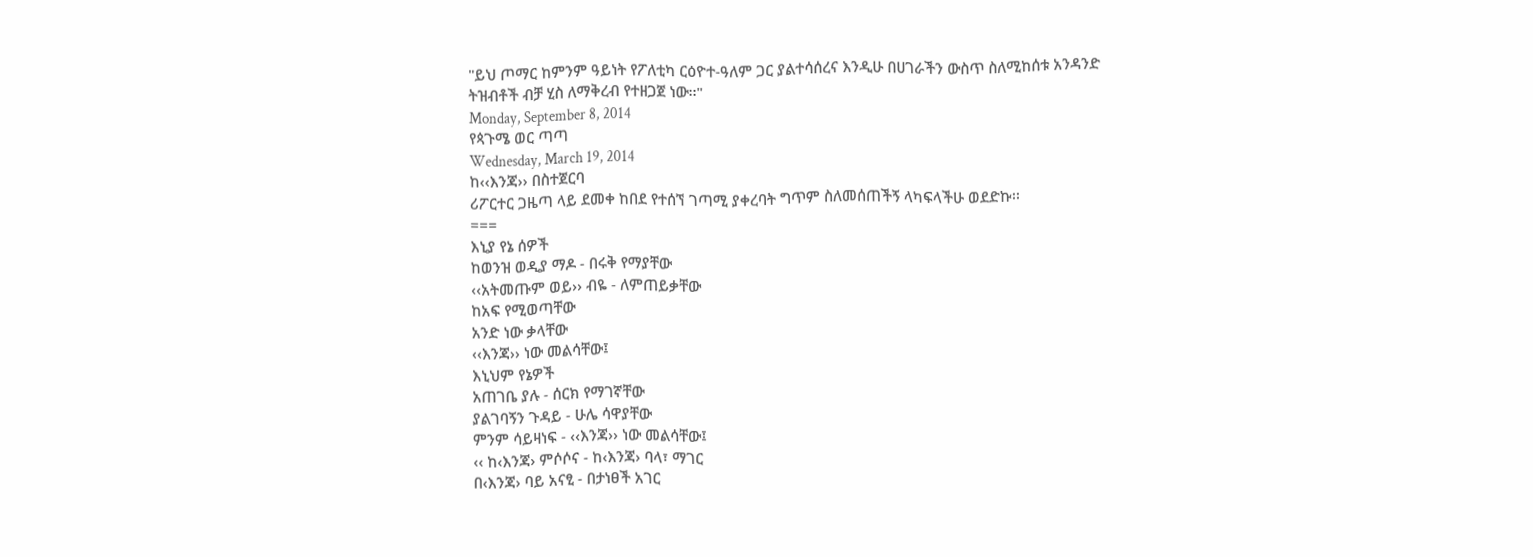"ይህ ጦማር ከምንም ዓይነት የፖለቲካ ርዕዮተ-ዓለም ጋር ያልተሳሰረና እንዲሁ በሀገራችን ውስጥ ስለሚከሰቱ አንዳንድ ትዝብቶች ብቻ ሂስ ለማቅረብ የተዘጋጀ ነው፡፡"
Monday, September 8, 2014
የጳጉሜ ወር ጣጣ
Wednesday, March 19, 2014
ከ‹‹እንጃ›› በስተጀርባ
ሪፖርተር ጋዜጣ ላይ ደመቀ ከበደ የተሰኘ ገጣሚ ያቀረባት ግጥም ስለመሰጠችኝ ላካፍላችሁ ወደድኩ፡፡
===
እኒያ የኔ ሰዎች
ከወንዝ ወዲያ ማዶ - በሩቅ የማያቸው
‹‹አትመጡም ወይ›› ብዬ - ለምጠይቃቸው
ከአፍ የሚወጣቸው
አንድ ነው ቃላቸው
‹‹እንጃ›› ነው መልሳቸው፤
እኒህም የኔዎች
አጠገቤ ያሉ - ሰርክ የማገኛቸው
ያልገባኝን ጉዳይ - ሁሌ ሳዋያቸው
ምንም ሳይዛነፍ - ‹‹እንጃ›› ነው መልሳቸው፤
‹‹ ከ‹እንጃ› ምሶሶና - ከ‹እንጃ› ባላ፣ ማገር
በ‹እንጃ› ባይ አናፂ - በታነፀች አገር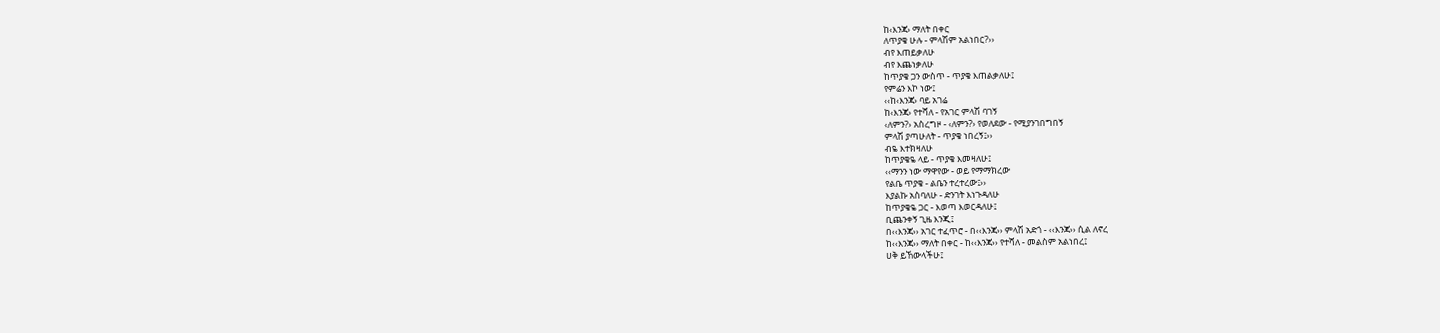ከ‹እንጃ› ማለት በቀር
ለጥያቄ ሁሉ - ምላሽም አልነበር?››
ብየ እጠይቃለሁ
ብየ እጨነቃለሁ
ከጥያቄ ጋን ውስጥ - ጥያቄ እጠልቃለሁ፤
የምሬን እኮ ነው፤
‹‹ከ‹እንጃ› ባይ አገሬ
ከ‹እንጃ› የተሻለ - የአገር ምላሽ ባገኝ
‹ለምን?› አስረግዞ - ‹ለምን?› የወለደው - የሚያንገበግበኝ
ምላሽ ያጣሁለት - ጥያቄ ነበረኝ፤››
ብዬ እተክዛለሁ
ከጥያቄዬ ላይ - ጥያቄ እመዛለሁ፤
‹‹ማንን ነው ማዋየው - ወይ የማማክረው
የልቤ ጥያቄ - ልቤን ተረተረው፤››
እያልኩ አስባለሁ - ድንገት እነጉዳለሁ
ከጥያቄዬ ጋር - እወጣ እወርዳለሁ፤
ቢጨንቀኝ ጊዜ እንጂ፤
በ‹‹እንጃ›› አገር ተፈጥሮ - በ‹‹እንጃ›› ምላሽ አድጎ - ‹‹እንጃ›› ሲል ለኖረ
ከ‹‹እንጃ›› ማለት በቀር - ከ‹‹እንጃ›› የተሻለ - መልስም አልነበረ፤
ሀቅ ይኸውላችሁ፤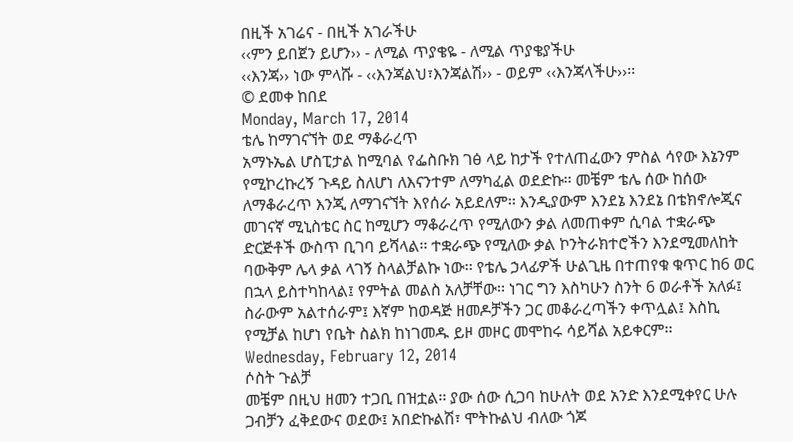በዚች አገሬና - በዚች አገራችሁ
‹‹ምን ይበጀን ይሆን›› - ለሚል ጥያቄዬ - ለሚል ጥያቄያችሁ
‹‹እንጃ›› ነው ምላሹ - ‹‹እንጃልህ፣እንጃልሽ›› - ወይም ‹‹እንጃላችሁ››፡፡
© ደመቀ ከበደ
Monday, March 17, 2014
ቴሌ ከማገናኘት ወደ ማቆራረጥ
አማኑኤል ሆስፒታል ከሚባል የፌስቡክ ገፅ ላይ ከታች የተለጠፈውን ምስል ሳየው እኔንም የሚኮረኩረኝ ጉዳይ ስለሆነ ለእናንተም ለማካፈል ወደድኩ፡፡ መቼም ቴሌ ሰው ከሰው ለማቆራረጥ እንጂ ለማገናኘት እየሰራ አይደለም፡፡ እንዲያውም እንደኔ እንደኔ በቴክኖሎጂና መገናኛ ሚኒስቴር ስር ከሚሆን ማቆራረጥ የሚለውን ቃል ለመጠቀም ሲባል ተቋራጭ ድርጅቶች ውስጥ ቢገባ ይሻላል፡፡ ተቋራጭ የሚለው ቃል ኮንትራክተሮችን እንደሚመለከት ባውቅም ሌላ ቃል ላገኝ ስላልቻልኩ ነው፡፡ የቴሌ ኃላፊዎች ሁልጊዜ በተጠየቁ ቁጥር ከ6 ወር በኋላ ይስተካከላል፤ የምትል መልስ አለቻቸው፡፡ ነገር ግን እስካሁን ስንት 6 ወራቶች አለፉ፤ ስራውም አልተሰራም፤ እኛም ከወዳጅ ዘመዶቻችን ጋር መቆራረጣችን ቀጥሏል፤ እስኪ የሚቻል ከሆነ የቤት ስልክ ከነገመዱ ይዞ መዞር መሞከሩ ሳይሻል አይቀርም፡፡
Wednesday, February 12, 2014
ሶስት ጉልቻ
መቼም በዚህ ዘመን ተጋቢ በዝቷል፡፡ ያው ሰው ሲጋባ ከሁለት ወደ አንድ እንደሚቀየር ሁሉ ጋብቻን ፈቅደውና ወደው፤ አበድኩልሽ፣ ሞትኩልህ ብለው ጎጆ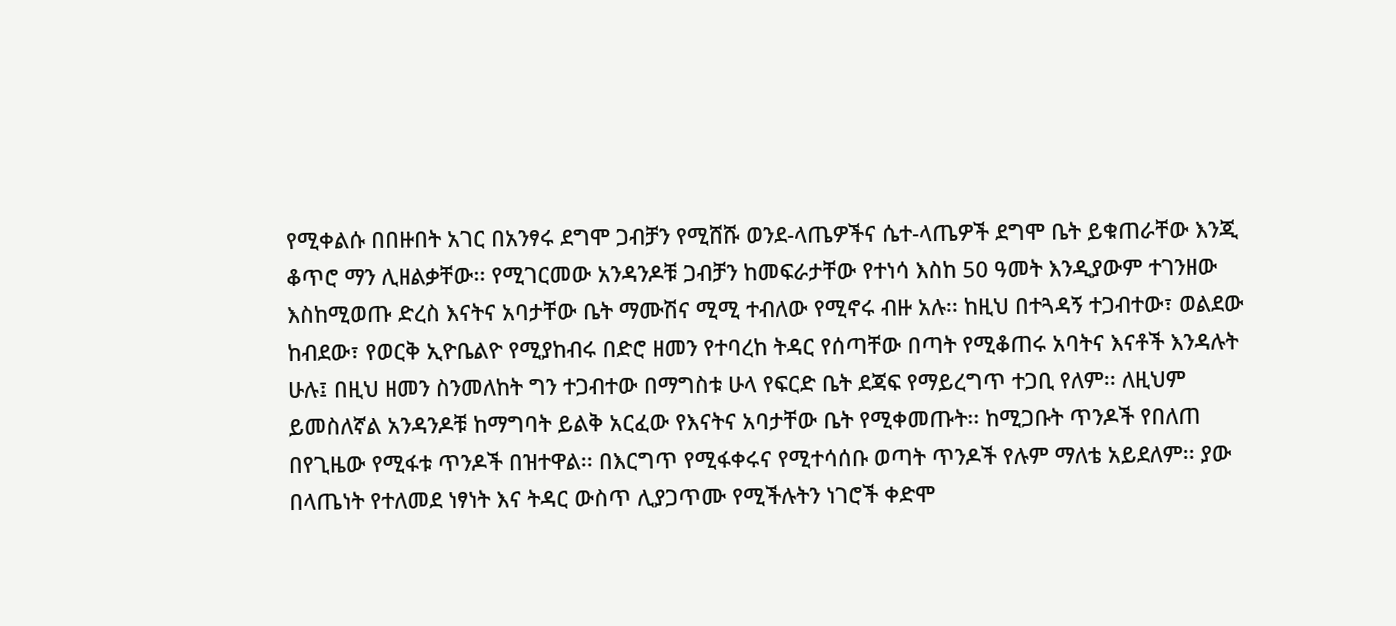የሚቀልሱ በበዙበት አገር በአንፃሩ ደግሞ ጋብቻን የሚሸሹ ወንደ-ላጤዎችና ሴተ-ላጤዎች ደግሞ ቤት ይቁጠራቸው እንጂ ቆጥሮ ማን ሊዘልቃቸው፡፡ የሚገርመው አንዳንዶቹ ጋብቻን ከመፍራታቸው የተነሳ እስከ 50 ዓመት እንዲያውም ተገንዘው እስከሚወጡ ድረስ እናትና አባታቸው ቤት ማሙሽና ሚሚ ተብለው የሚኖሩ ብዙ አሉ፡፡ ከዚህ በተጓዳኝ ተጋብተው፣ ወልደው ከብደው፣ የወርቅ ኢዮቤልዮ የሚያከብሩ በድሮ ዘመን የተባረከ ትዳር የሰጣቸው በጣት የሚቆጠሩ አባትና እናቶች እንዳሉት ሁሉ፤ በዚህ ዘመን ስንመለከት ግን ተጋብተው በማግስቱ ሁላ የፍርድ ቤት ደጃፍ የማይረግጥ ተጋቢ የለም፡፡ ለዚህም ይመስለኛል አንዳንዶቹ ከማግባት ይልቅ አርፈው የእናትና አባታቸው ቤት የሚቀመጡት፡፡ ከሚጋቡት ጥንዶች የበለጠ በየጊዜው የሚፋቱ ጥንዶች በዝተዋል፡፡ በእርግጥ የሚፋቀሩና የሚተሳሰቡ ወጣት ጥንዶች የሉም ማለቴ አይደለም፡፡ ያው በላጤነት የተለመደ ነፃነት እና ትዳር ውስጥ ሊያጋጥሙ የሚችሉትን ነገሮች ቀድሞ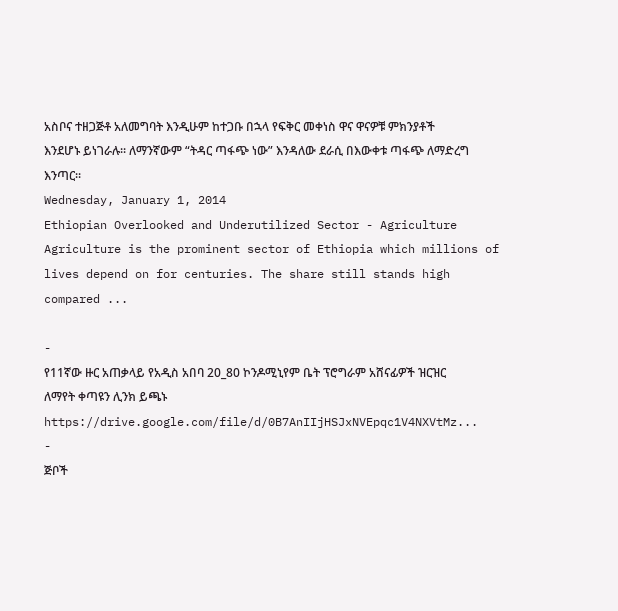አስቦና ተዘጋጅቶ አለመግባት እንዲሁም ከተጋቡ በኋላ የፍቅር መቀነስ ዋና ዋናዎቹ ምክንያቶች እንደሆኑ ይነገራሉ፡፡ ለማንኛውም “ትዳር ጣፋጭ ነው” እንዳለው ደራሲ በእውቀቱ ጣፋጭ ለማድረግ እንጣር፡፡
Wednesday, January 1, 2014
Ethiopian Overlooked and Underutilized Sector - Agriculture
Agriculture is the prominent sector of Ethiopia which millions of lives depend on for centuries. The share still stands high compared ...

-
የ11ኛው ዙር አጠቃላይ የአዲስ አበባ 20_80 ኮንዶሚኒየም ቤት ፕሮግራም አሸናፊዎች ዝርዝር ለማየት ቀጣዩን ሊንክ ይጫኑ https://drive.google.com/file/d/0B7AnIIjHSJxNVEpqc1V4NXVtMz...
-
ጅቦች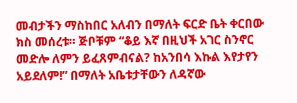መብታችን ማስከበር አለብን በማለት ፍርድ ቤት ቀርበው ክስ መሰረቱ። ጅቦቹም “ቆይ እኛ በዚህች አገር ስንኖር መድሎ ለምን ይፈጸምብናል? ከአንበሳ እኩል እየታየን አይደለም!” በማለት አቤቱታቸውን ለዳኛው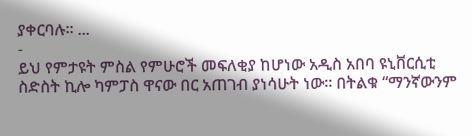ያቀርባሉ፡፡ ...
-
ይህ የምታዩት ምስል የምሁሮች መፍለቂያ ከሆነው አዲስ አበባ ዩኒቨርሲቲ ስድስት ኪሎ ካምፓስ ዋናው በር አጠገብ ያነሳሁት ነው፡፡ በትልቁ “ማንኛውንም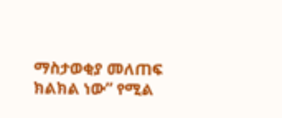ማስታወቂያ መለጠፍ ክልክል ነው” የሚል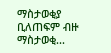ማስታወቂያ ቢለጠፍም ብዙ ማስታወቂ...